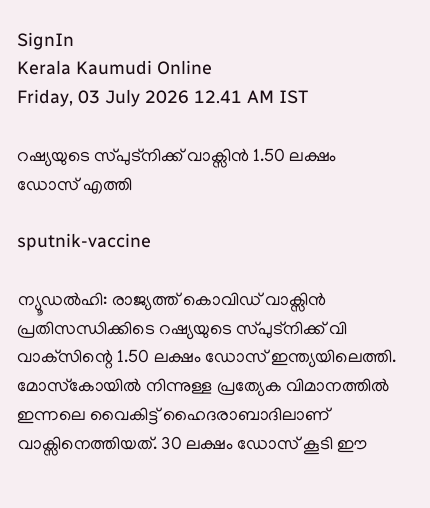SignIn
Kerala Kaumudi Online
Friday, 03 July 2026 12.41 AM IST

റഷ്യയുടെ സ്‌പുട്നിക്ക് വാക്സിൻ 1.50 ലക്ഷം ഡോസ് എത്തി

sputnik-vaccine

ന്യൂഡൽഹി: രാജ്യത്ത് കൊവിഡ് വാക്സിൻ പ്രതിസന്ധിക്കിടെ റഷ്യയുടെ സ്‌പുട്‌നിക്ക് വി വാക്‌സിന്റെ 1.50 ലക്ഷം ഡോസ് ഇന്ത്യയിലെത്തി. മോസ്‌കോയിൽ നിന്നുള്ള പ്രത്യേക വിമാനത്തിൽ ഇന്നലെ വൈകിട്ട് ഹൈദരാബാദിലാണ് വാക്സിനെത്തിയത്. 30 ലക്ഷം ഡോസ് കൂടി ഈ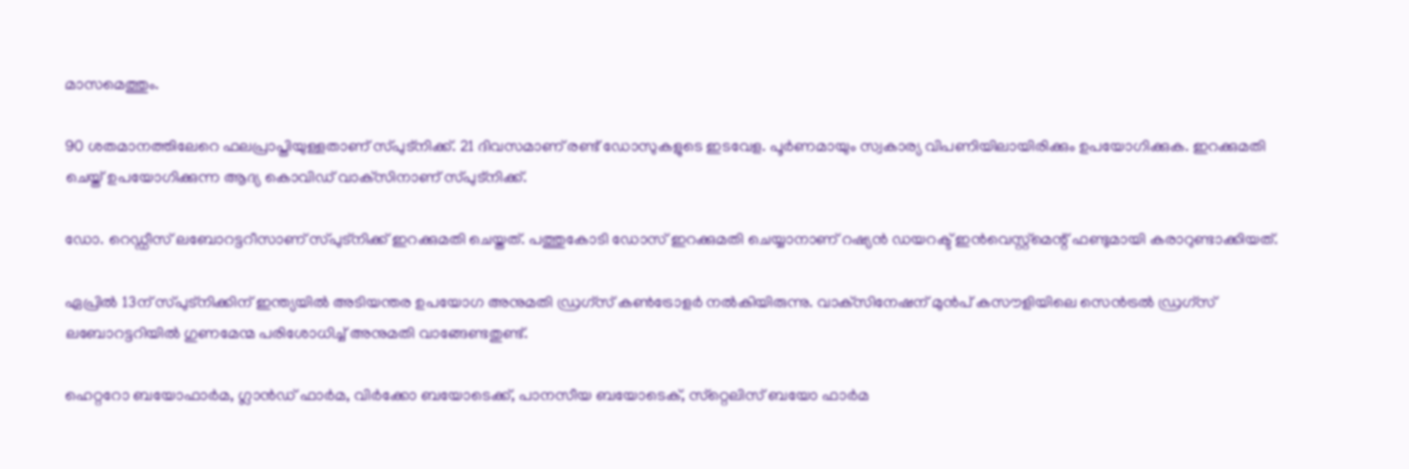മാസമെത്തും.

90 ശതമാനത്തിലേറെ ഫലപ്രാപ്തിയുള്ളതാണ് സ്‌പുട്നിക്ക്. 21 ദിവസമാണ് രണ്ട് ഡോസുകളുടെ ഇടവേള. പൂർണമായും സ്വകാര്യ വിപണിയിലായിരിക്കും ഉപയോഗിക്കുക. ഇറക്കുമതി ചെയ്ത് ഉപയോഗിക്കുന്ന ആദ്യ കൊവിഡ് വാക്‌സിനാണ് സ്‌പുട്‌നിക്ക്.

ഡോ. റെഡ്ഡീസ് ലബോറട്ടറീസാണ് സ്‌പുട്‌നിക്ക് ഇറക്കുമതി ചെയ്തത്. പത്തുകോടി ഡോസ് ഇറക്കുമതി ചെയ്യാനാണ് റഷ്യൻ ഡയറക്ട് ഇൻവെസ്റ്റ്‌മെന്റ് ഫണ്ടുമായി കരാറുണ്ടാക്കിയത്.

ഏപ്രിൽ 13ന് സ്‌പുട്‌നിക്കിന് ഇന്ത്യയിൽ അടിയന്തര ഉപയോഗ അനുമതി ഡ്രഗ്‌സ് കൺട്രോളർ നൽകിയിരുന്നു. വാക്‌സിനേഷന് മുൻപ് കസൗളിയിലെ സെൻട്രൽ ഡ്രഗ്‌സ് ലബോറട്ടറിയിൽ ഗുണമേന്മ പരിശോധിച്ച് അനുമതി വാങ്ങേണ്ടതുണ്ട്.

ഹെറ്ററോ ബയോഫാർമ, ഗ്ലാൻഡ് ഫാർമ, വിർക്കോ ബയോടെക്ക്, പാനസീയ ബയോടെക്, സ്‌റ്റെലിസ് ബയോ ഫാർമ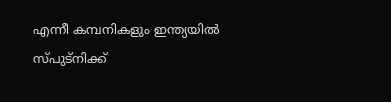എന്നീ കമ്പനികളും ഇന്ത്യയിൽ സ്‌പുട്നിക്ക്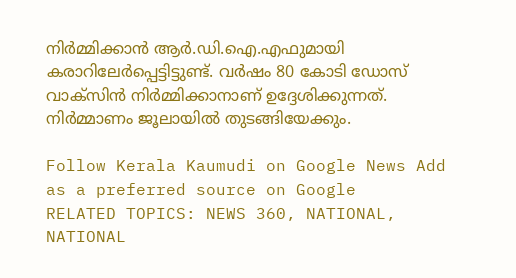നിർമ്മിക്കാൻ ആർ.ഡി.ഐ.എഫുമായി കരാറിലേർപ്പെട്ടിട്ടുണ്ട്. വർഷം 80 കോടി ഡോസ് വാക്സിൻ നിർമ്മിക്കാനാണ് ഉദ്ദേശിക്കുന്നത്. നിർമ്മാണം ജൂലായിൽ തുടങ്ങിയേക്കും.

Follow Kerala Kaumudi on Google News Add as a preferred source on Google
RELATED TOPICS: NEWS 360, NATIONAL, NATIONAL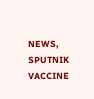NEWS, SPUTNIK VACCINE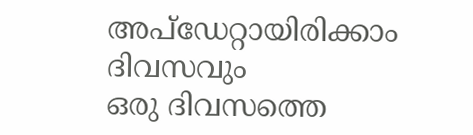അപ്ഡേറ്റായിരിക്കാം ദിവസവും
ഒരു ദിവസത്തെ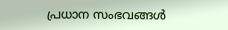പ്രധാന സംഭവങ്ങൾ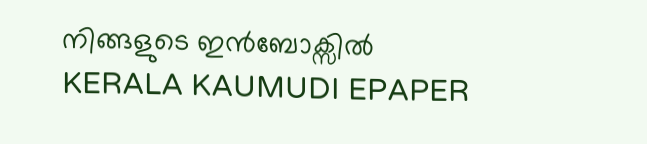നിങ്ങളുടെ ഇൻബോക്സിൽ
KERALA KAUMUDI EPAPER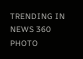TRENDING IN NEWS 360
PHOTO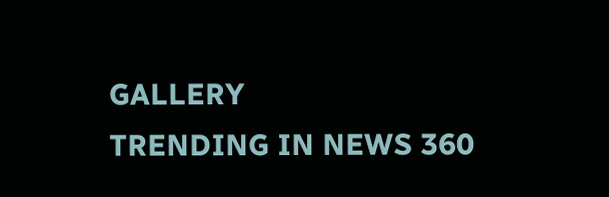GALLERY
TRENDING IN NEWS 360